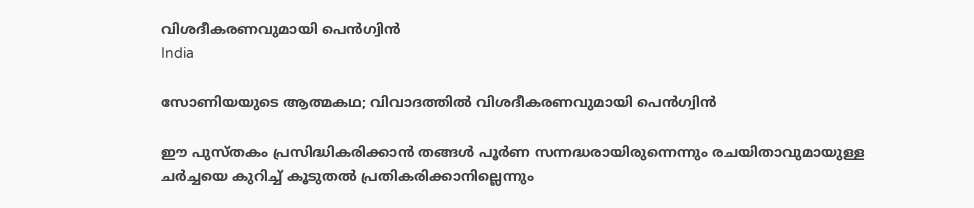വിശദീകരണവുമായി പെന്‍ഗ്വിന്‍
India

സോണിയയുടെ ആത്മകഥ; വിവാദത്തില്‍ വിശദീകരണവുമായി പെന്‍ഗ്വിന്‍

ഈ പുസ്തകം പ്രസിദ്ധികരിക്കാന്‍ തങ്ങള്‍ പൂര്‍ണ സന്നദ്ധരായിരുന്നെന്നും രചയിതാവുമായുള്ള ചര്‍ച്ചയെ കുറിച്ച് കൂടുതല്‍ പ്രതികരിക്കാനില്ലെന്നും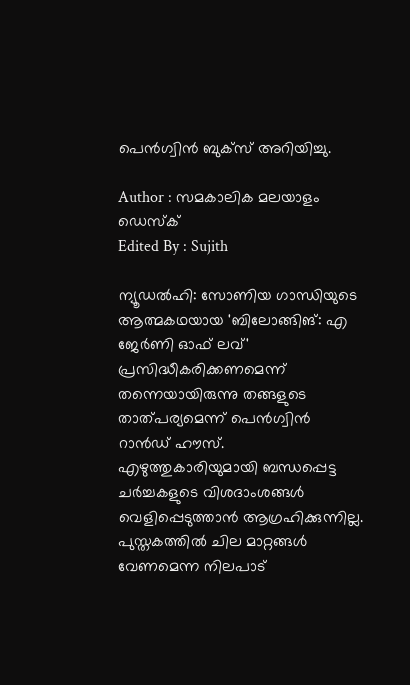പെന്‍ഗ്വിന്‍ ബുക്‌സ് അറിയിച്ചു.

Author : സമകാലിക മലയാളം ഡെസ്ക്
Edited By : Sujith

ന്യൂഡല്‍ഹി: സോണിയ ഗാന്ധിയുടെ ആത്മകഥയായ 'ബിലോങ്ങിങ്: എ ജേര്‍ണി ഓഫ് ലവ്' പ്രസിദ്ധീകരിക്കണമെന്ന് തന്നെയായിരുന്നു തങ്ങളുടെ താത്പര്യമെന്ന് പെന്‍ഗ്വിന്‍ റാന്‍ഡ് ഹൗസ്. എഴുത്തുകാരിയുമായി ബന്ധപ്പെട്ട ചര്‍ച്ചകളുടെ വിശദാംശങ്ങള്‍ വെളിപ്പെടുത്താന്‍ ആഗ്രഹിക്കുന്നില്ല. പുസ്തകത്തില്‍ ചില മാറ്റങ്ങള്‍ വേണമെന്ന നിലപാട്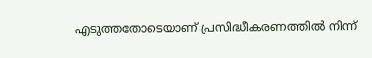എടുത്തതോടെയാണ് പ്രസിദ്ധീകരണത്തില്‍ നിന്ന്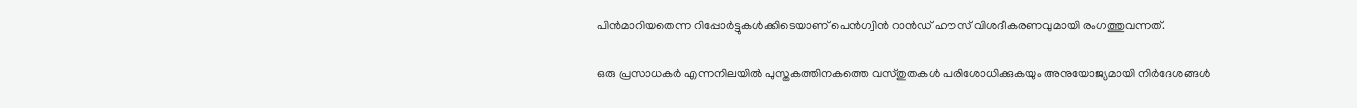പിന്‍മാറിയതെന്ന റിപ്പോര്‍ട്ടുകള്‍ക്കിടെയാണ് പെന്‍ഗ്വിന്‍ റാന്‍ഡ് ഹൗസ് വിശദീകരണവുമായി രംഗത്തുവന്നത്.

ഒരു പ്രസാധകര്‍ എന്നനിലയില്‍ പുസ്തകത്തിനകത്തെ വസ്തുതകള്‍ പരിശോധിക്കുകയും അനുയോജ്യമായി നിര്‍ദേശങ്ങള്‍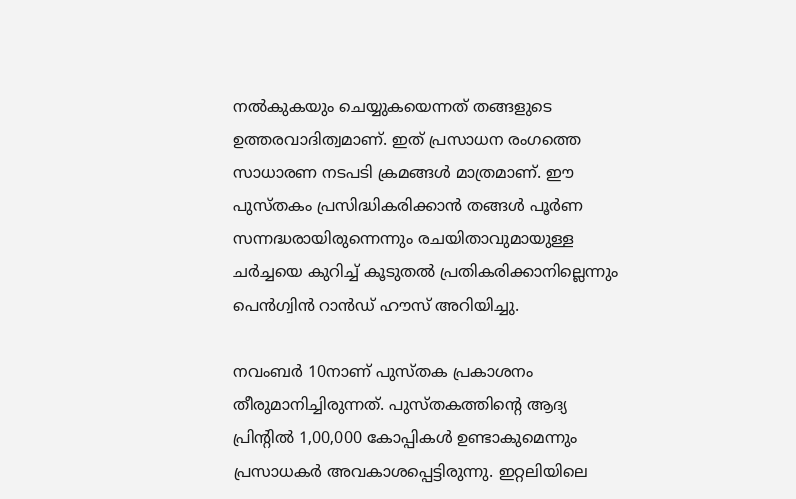നല്‍കുകയും ചെയ്യുകയെന്നത് തങ്ങളുടെ ഉത്തരവാദിത്വമാണ്. ഇത് പ്രസാധന രംഗത്തെ സാധാരണ നടപടി ക്രമങ്ങള്‍ മാത്രമാണ്. ഈ പുസ്തകം പ്രസിദ്ധികരിക്കാന്‍ തങ്ങള്‍ പൂര്‍ണ സന്നദ്ധരായിരുന്നെന്നും രചയിതാവുമായുള്ള ചര്‍ച്ചയെ കുറിച്ച് കൂടുതല്‍ പ്രതികരിക്കാനില്ലെന്നും പെന്‍ഗ്വിന്‍ റാന്‍ഡ് ഹൗസ് അറിയിച്ചു.

നവംബര്‍ 10നാണ് പുസ്തക പ്രകാശനം തീരുമാനിച്ചിരുന്നത്. പുസ്തകത്തിന്റെ ആദ്യ പ്രിന്റില്‍ 1,00,000 കോപ്പികള്‍ ഉണ്ടാകുമെന്നും പ്രസാധകര്‍ അവകാശപ്പെട്ടിരുന്നു. ഇറ്റലിയിലെ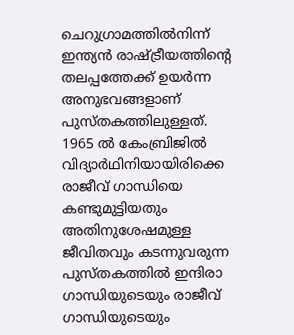ചെറുഗ്രാമത്തില്‍നിന്ന് ഇന്ത്യന്‍ രാഷ്ട്രീയത്തിന്റെ തലപ്പത്തേക്ക് ഉയര്‍ന്ന അനുഭവങ്ങളാണ് പുസ്തകത്തിലുള്ളത്. 1965 ല്‍ കേംബ്രിജില്‍ വിദ്യാര്‍ഥിനിയായിരിക്കെ രാജീവ് ഗാന്ധിയെ കണ്ടുമുട്ടിയതും അതിനുശേഷമുള്ള ജീവിതവും കടന്നുവരുന്ന പുസ്തകത്തില്‍ ഇന്ദിരാ ഗാന്ധിയുടെയും രാജീവ് ഗാന്ധിയുടെയും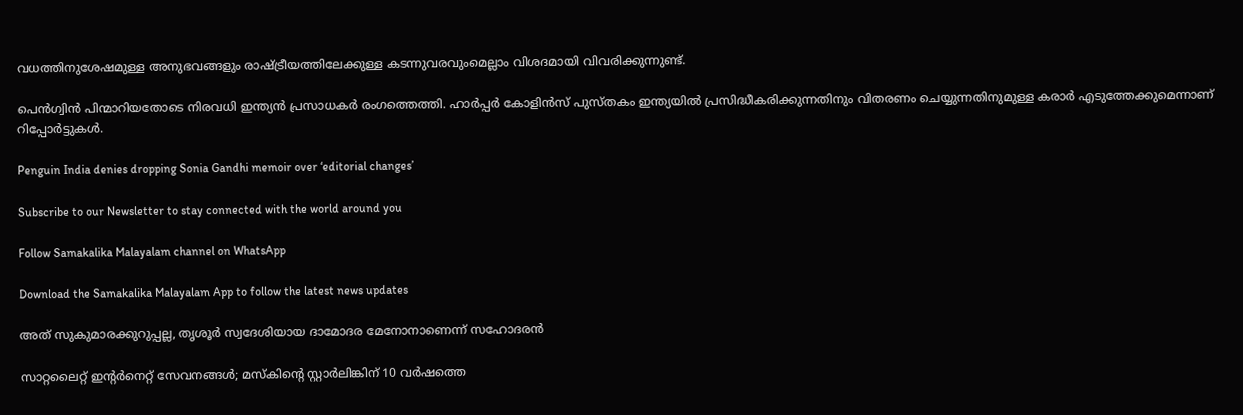വധത്തിനുശേഷമുള്ള അനുഭവങ്ങളും രാഷ്ട്രീയത്തിലേക്കുള്ള കടന്നുവരവുംമെല്ലാം വിശദമായി വിവരിക്കുന്നുണ്ട്.

പെന്‍ഗ്വിന്‍ പിന്മാറിയതോടെ നിരവധി ഇന്ത്യന്‍ പ്രസാധകര്‍ രംഗത്തെത്തി. ഹാര്‍പ്പര്‍ കോളിന്‍സ് പുസ്തകം ഇന്ത്യയില്‍ പ്രസിദ്ധീകരിക്കുന്നതിനും വിതരണം ചെയ്യുന്നതിനുമുള്ള കരാര്‍ എടുത്തേക്കുമെന്നാണ് റിപ്പോര്‍ട്ടുകള്‍.

Penguin India denies dropping Sonia Gandhi memoir over ‘editorial changes’

Subscribe to our Newsletter to stay connected with the world around you

Follow Samakalika Malayalam channel on WhatsApp

Download the Samakalika Malayalam App to follow the latest news updates

അത് സുകുമാരക്കുറുപ്പല്ല, തൃശൂർ സ്വദേശിയായ ദാമോദര മേനോനാണെന്ന് സഹോദരൻ

സാറ്റലൈറ്റ് ഇന്റര്‍നെറ്റ് സേവനങ്ങള്‍; മസ്‌കിന്റെ സ്റ്റാര്‍ലിങ്കിന് 10 വര്‍ഷത്തെ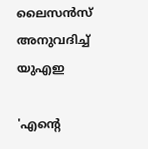ലൈസന്‍സ് അനുവദിച്ച് യുഎഇ

'എന്റെ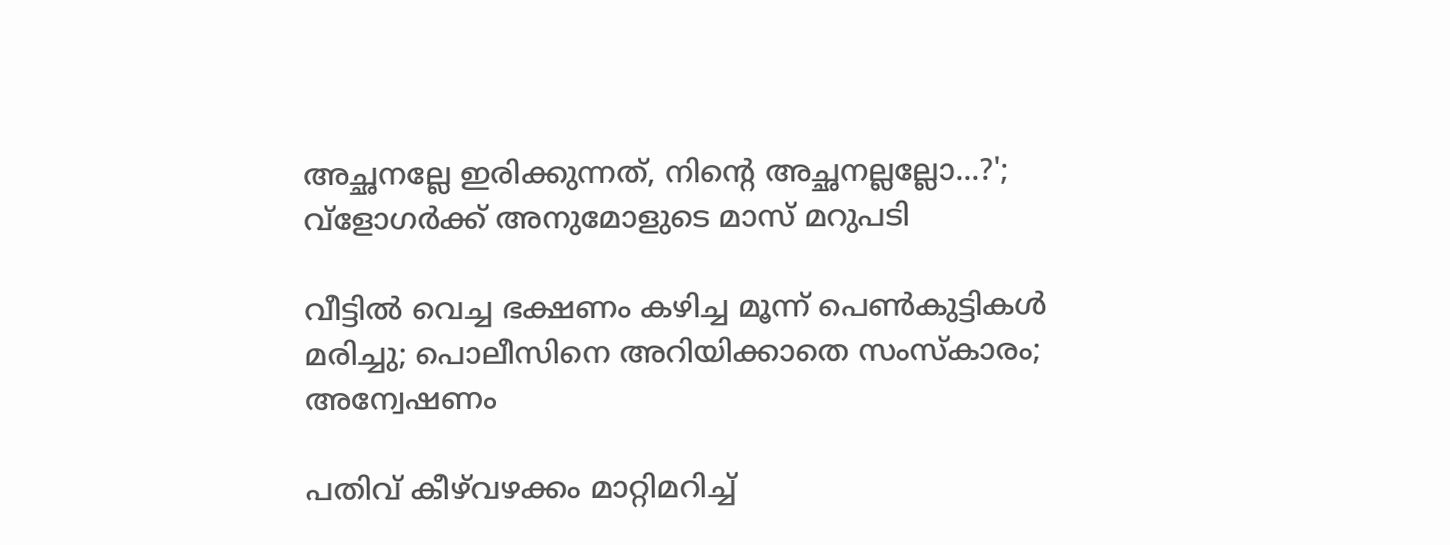അച്ഛനല്ലേ ഇരിക്കുന്നത്, നിന്റെ അച്ഛനല്ലല്ലോ...?'; വ്‌ളോഗര്‍ക്ക് അനുമോളുടെ മാസ് മറുപടി

വീട്ടില്‍ വെച്ച ഭക്ഷണം കഴിച്ച മൂന്ന് പെണ്‍കുട്ടികള്‍ മരിച്ചു; പൊലീസിനെ അറിയിക്കാതെ സംസ്‌കാരം; അന്വേഷണം

പതിവ് കീഴ്‌വഴക്കം മാറ്റിമറിച്ച്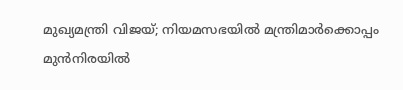മുഖ്യമന്ത്രി വിജയ്; നിയമസഭയിൽ മന്ത്രിമാർക്കൊപ്പം മുൻനിരയിൽ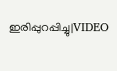ഇരിപ്പുറപ്പിച്ചു|VIDEO